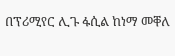በፕሪሚየር ሊጉ ፋሲል ከነማ መቐለ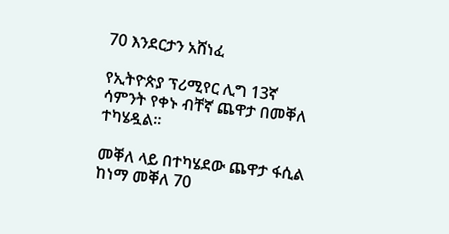70 እንደርታን አሸነፈ

የኢትዮጵያ ፕሪሚየር ሊግ 13ኛ ሳምንት የቀኑ ብቸኛ ጨዋታ በመቐለ ተካሄዷል።

መቐለ ላይ በተካሄደው ጨዋታ ፋሲል ከነማ መቐለ 70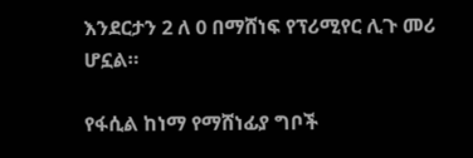እንደርታን 2 ለ 0 በማሸነፍ የፕሪሚየር ሊጉ መሪ ሆኗል።

የፋሲል ከነማ የማሸነፊያ ግቦች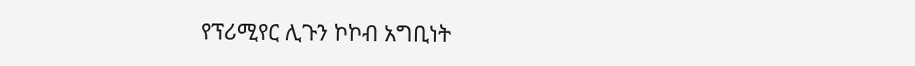የፕሪሚየር ሊጉን ኮኮብ አግቢነት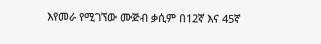እየመራ የሚገኘው ሙጅብ ቃሲም በ12ኛ እና 45ኛ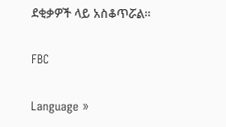ደቂቃዎች ላይ አስቆጥሯል።

FBC

Language »